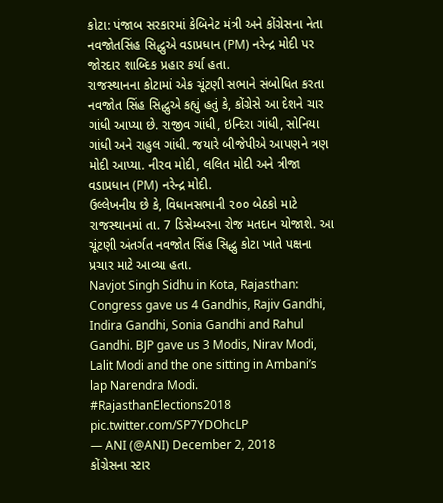કોટા: પંજાબ સરકારમાં કેબિનેટ મંત્રી અને કોંગ્રેસના નેતા નવજોતસિંહ સિદ્ધુએ વડાપ્રધાન (PM) નરેન્દ્ર મોદી પર જોરદાર શાબ્દિક પ્રહાર કર્યા હતા.
રાજસ્થાનના કોટામાં એક ચૂંટણી સભાને સંબોધિત કરતા નવજોત સિંહ સિદ્ધુએ કહ્યું હતું કે, કોંગ્રેસે આ દેશને ચાર ગાંધી આપ્યા છે. રાજીવ ગાંધી, ઇન્દિરા ગાંધી, સોનિયા ગાંધી અને રાહુલ ગાંધી. જયારે બીજેપીએ આપણને ત્રણ મોદી આપ્યા. નીરવ મોદી, લલિત મોદી અને ત્રીજા વડાપ્રધાન (PM) નરેન્દ્ર મોદી.
ઉલ્લેખનીય છે કે, વિધાનસભાની ૨૦૦ બેઠકો માટે રાજસ્થાનમાં તા. 7 ડિસેમ્બરના રોજ મતદાન યોજાશે. આ ચૂંટણી અંતર્ગત નવજોત સિંહ સિદ્ધુ કોટા ખાતે પક્ષના પ્રચાર માટે આવ્યા હતા.
Navjot Singh Sidhu in Kota, Rajasthan: Congress gave us 4 Gandhis, Rajiv Gandhi, Indira Gandhi, Sonia Gandhi and Rahul Gandhi. BJP gave us 3 Modis, Nirav Modi, Lalit Modi and the one sitting in Ambani’s lap Narendra Modi. #RajasthanElections2018 pic.twitter.com/SP7YDOhcLP
— ANI (@ANI) December 2, 2018
કોંગ્રેસના સ્ટાર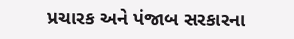પ્રચારક અને પંજાબ સરકારના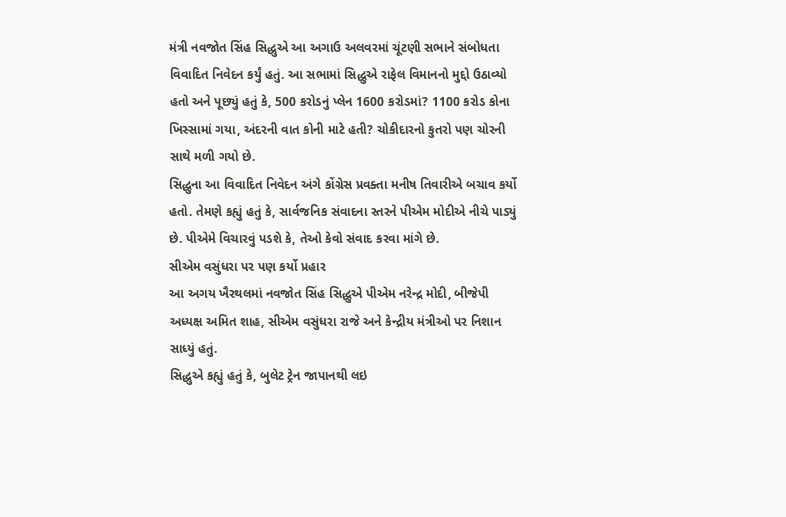મંત્રી નવજોત સિંહ સિદ્ધુએ આ અગાઉ અલવરમાં ચૂંટણી સભાને સંબોધતા વિવાદિત નિવેદન કર્યું હતું. આ સભામાં સિદ્ધુએ રાફેલ વિમાનનો મુદ્દો ઉઠાવ્યો હતો અને પૂછ્યું હતું કે, 500 કરોડનું પ્લેન 1600 કરોડમાં? 1100 કરોડ કોના ખિસ્સામાં ગયા, અંદરની વાત કોની માટે હતી? ચોકીદારનો કુતરો પણ ચોરની સાથે મળી ગયો છે.
સિદ્ધુના આ વિવાદિત નિવેદન અંગે કોંગ્રેસ પ્રવક્તા મનીષ તિવારીએ બચાવ કર્યો હતો. તેમણે કહ્યું હતું કે, સાર્વજનિક સંવાદના સ્તરને પીએમ મોદીએ નીચે પાડ્યું છે. પીએમે વિચારવું પડશે કે, તેઓ કેવો સંવાદ કરવા માંગે છે.
સીએમ વસુંધરા પર પણ કર્યો પ્રહાર
આ અગય ખૈરથલમાં નવજોત સિંહ સિદ્ધુએ પીએમ નરેન્દ્ર મોદી, બીજેપી અધ્યક્ષ અમિત શાહ, સીએમ વસુંધરા રાજે અને કેન્દ્રીય મંત્રીઓ પર નિશાન સાધ્યું હતું.
સિદ્ધુએ કહ્યું હતું કે, બુલેટ ટ્રેન જાપાનથી લઇ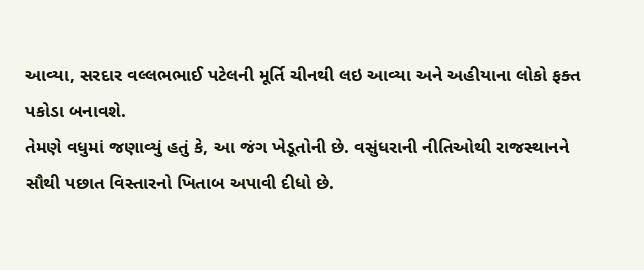આવ્યા, સરદાર વલ્લભભાઈ પટેલની મૂર્તિ ચીનથી લઇ આવ્યા અને અહીયાના લોકો ફક્ત પકોડા બનાવશે.
તેમણે વધુમાં જણાવ્યું હતું કે, આ જંગ ખેડૂતોની છે. વસુંધરાની નીતિઓથી રાજસ્થાનને સૌથી પછાત વિસ્તારનો ખિતાબ અપાવી દીધો છે.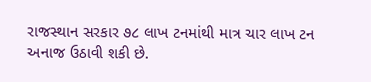રાજસ્થાન સરકાર ૭૮ લાખ ટનમાંથી માત્ર ચાર લાખ ટન અનાજ ઉઠાવી શકી છે.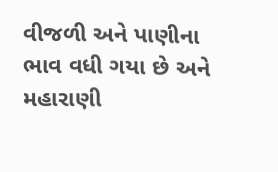વીજળી અને પાણીના ભાવ વધી ગયા છે અને મહારાણી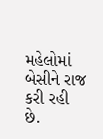મહેલોમાં બેસીને રાજ કરી રહી છે.